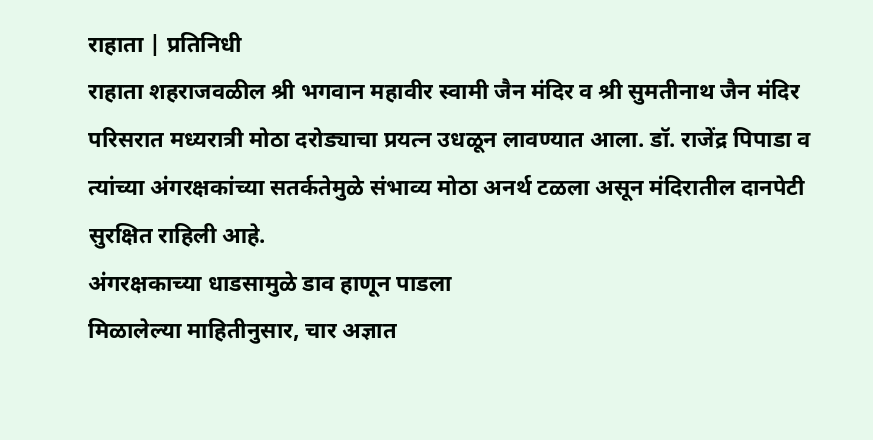राहाता | प्रतिनिधी
राहाता शहराजवळील श्री भगवान महावीर स्वामी जैन मंदिर व श्री सुमतीनाथ जैन मंदिर परिसरात मध्यरात्री मोठा दरोड्याचा प्रयत्न उधळून लावण्यात आला. डॉ. राजेंद्र पिपाडा व त्यांच्या अंगरक्षकांच्या सतर्कतेमुळे संभाव्य मोठा अनर्थ टळला असून मंदिरातील दानपेटी सुरक्षित राहिली आहे.
अंगरक्षकाच्या धाडसामुळे डाव हाणून पाडला
मिळालेल्या माहितीनुसार, चार अज्ञात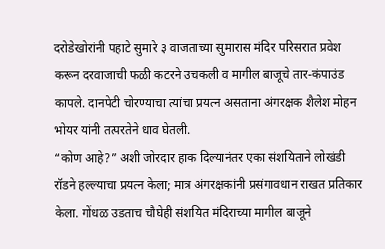दरोडेखोरांनी पहाटे सुमारे ३ वाजताच्या सुमारास मंदिर परिसरात प्रवेश करून दरवाजाची फळी कटरने उचकली व मागील बाजूचे तार-कंपाउंड कापले. दानपेटी चोरण्याचा त्यांचा प्रयत्न असताना अंगरक्षक शैलेश मोहन भोयर यांनी तत्परतेने धाव घेतली.
“कोण आहे?” अशी जोरदार हाक दिल्यानंतर एका संशयिताने लोखंडी रॉडने हल्ल्याचा प्रयत्न केला; मात्र अंगरक्षकांनी प्रसंगावधान राखत प्रतिकार केला. गोंधळ उडताच चौघेही संशयित मंदिराच्या मागील बाजूने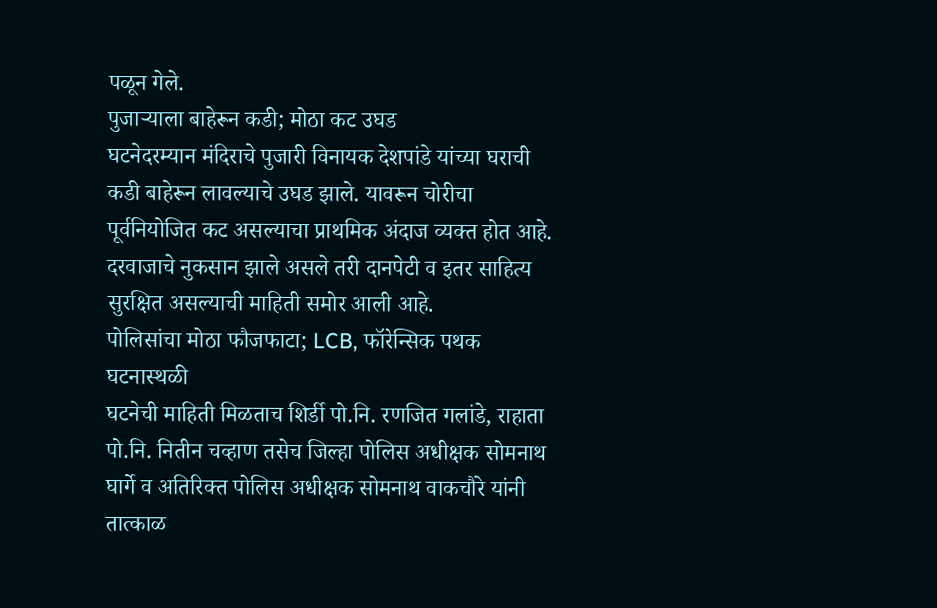पळून गेले.
पुजाऱ्याला बाहेरून कडी; मोठा कट उघड
घटनेदरम्यान मंदिराचे पुजारी विनायक देशपांडे यांच्या घराची कडी बाहेरून लावल्याचे उघड झाले. यावरून चोरीचा पूर्वनियोजित कट असल्याचा प्राथमिक अंदाज व्यक्त होत आहे. दरवाजाचे नुकसान झाले असले तरी दानपेटी व इतर साहित्य सुरक्षित असल्याची माहिती समोर आली आहे.
पोलिसांचा मोठा फौजफाटा; LCB, फॉरेन्सिक पथक घटनास्थळी
घटनेची माहिती मिळताच शिर्डी पो.नि. रणजित गलांडे, राहाता पो.नि. नितीन चव्हाण तसेच जिल्हा पोलिस अधीक्षक सोमनाथ घार्गे व अतिरिक्त पोलिस अधीक्षक सोमनाथ वाकचौरे यांनी तात्काळ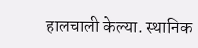हालचाली केल्या. स्थानिक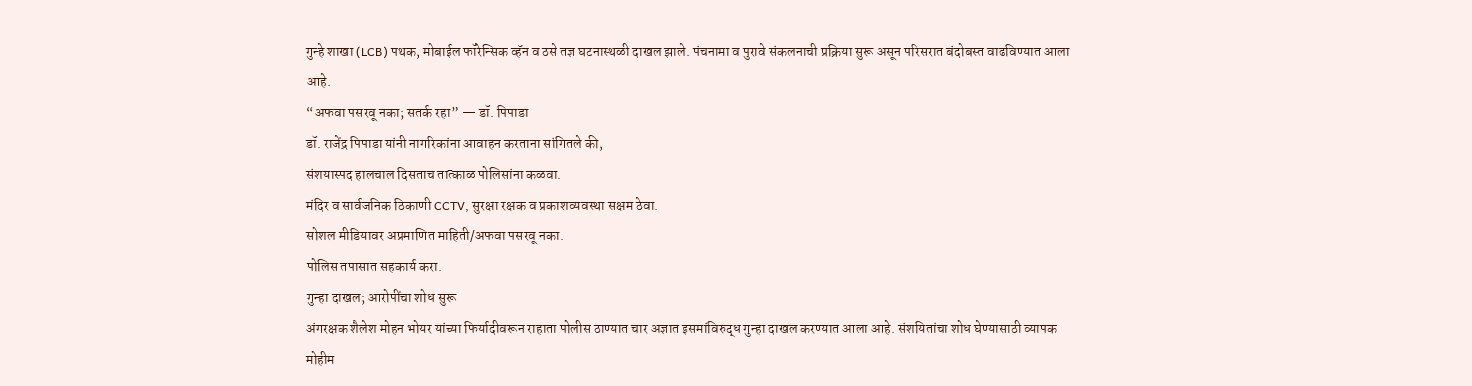गुन्हे शाखा (LCB) पथक, मोबाईल फॉरेन्सिक व्हॅन व ठसे तज्ञ घटनास्थळी दाखल झाले. पंचनामा व पुरावे संकलनाची प्रक्रिया सुरू असून परिसरात बंदोबस्त वाढविण्यात आला आहे.
“अफवा पसरवू नका; सतर्क रहा” — डॉ. पिपाडा
डॉ. राजेंद्र पिपाडा यांनी नागरिकांना आवाहन करताना सांगितले की,
संशयास्पद हालचाल दिसताच तात्काळ पोलिसांना कळवा.
मंदिर व सार्वजनिक ठिकाणी CCTV, सुरक्षा रक्षक व प्रकाशव्यवस्था सक्षम ठेवा.
सोशल मीडियावर अप्रमाणित माहिती/अफवा पसरवू नका.
पोलिस तपासात सहकार्य करा.
गुन्हा दाखल; आरोपींचा शोध सुरू
अंगरक्षक शैलेश मोहन भोयर यांच्या फिर्यादीवरून राहाता पोलीस ठाण्यात चार अज्ञात इसमांविरुद्ध गुन्हा दाखल करण्यात आला आहे. संशयितांचा शोध घेण्यासाठी व्यापक मोहीम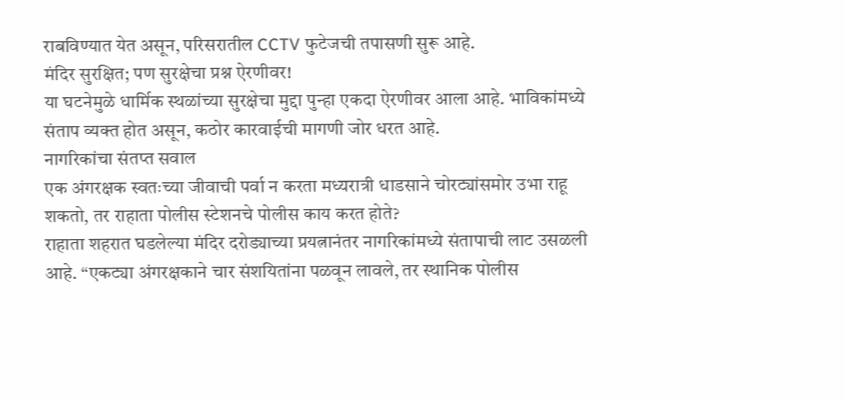राबविण्यात येत असून, परिसरातील CCTV फुटेजची तपासणी सुरू आहे.
मंदिर सुरक्षित; पण सुरक्षेचा प्रश्न ऐरणीवर!
या घटनेमुळे धार्मिक स्थळांच्या सुरक्षेचा मुद्दा पुन्हा एकदा ऐरणीवर आला आहे. भाविकांमध्ये संताप व्यक्त होत असून, कठोर कारवाईची मागणी जोर धरत आहे.
नागरिकांचा संतप्त सवाल
एक अंगरक्षक स्वतःच्या जीवाची पर्वा न करता मध्यरात्री धाडसाने चोरट्यांसमोर उभा राहू शकतो, तर राहाता पोलीस स्टेशनचे पोलीस काय करत होते?
राहाता शहरात घडलेल्या मंदिर दरोड्याच्या प्रयत्नानंतर नागरिकांमध्ये संतापाची लाट उसळली आहे. “एकट्या अंगरक्षकाने चार संशयितांना पळवून लावले, तर स्थानिक पोलीस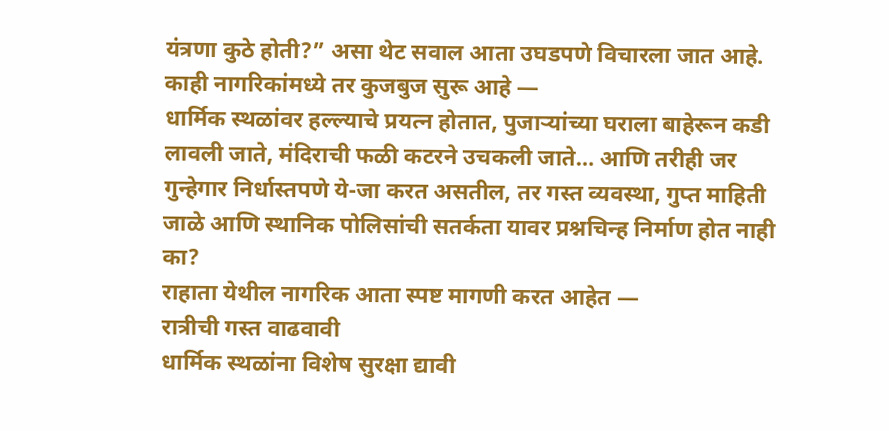यंत्रणा कुठे होती?” असा थेट सवाल आता उघडपणे विचारला जात आहे.
काही नागरिकांमध्ये तर कुजबुज सुरू आहे —
धार्मिक स्थळांवर हल्ल्याचे प्रयत्न होतात, पुजाऱ्यांच्या घराला बाहेरून कडी लावली जाते, मंदिराची फळी कटरने उचकली जाते… आणि तरीही जर गुन्हेगार निर्धास्तपणे ये-जा करत असतील, तर गस्त व्यवस्था, गुप्त माहिती जाळे आणि स्थानिक पोलिसांची सतर्कता यावर प्रश्नचिन्ह निर्माण होत नाही का?
राहाता येथील नागरिक आता स्पष्ट मागणी करत आहेत —
रात्रीची गस्त वाढवावी
धार्मिक स्थळांना विशेष सुरक्षा द्यावी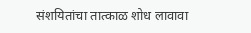संशयितांचा तात्काळ शोध लावावा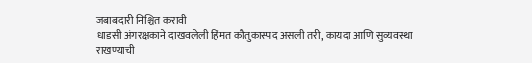जबाबदारी निश्चित करावी
धाडसी अंगरक्षकाने दाखवलेली हिंमत कौतुकास्पद असली तरी, कायदा आणि सुव्यवस्था राखण्याची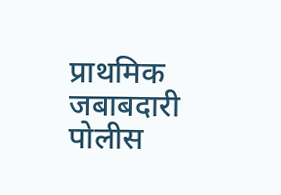प्राथमिक जबाबदारी पोलीस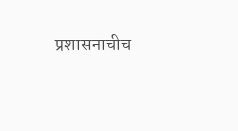प्रशासनाचीच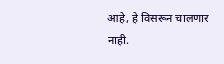आहे, हे विसरून चालणार नाही.